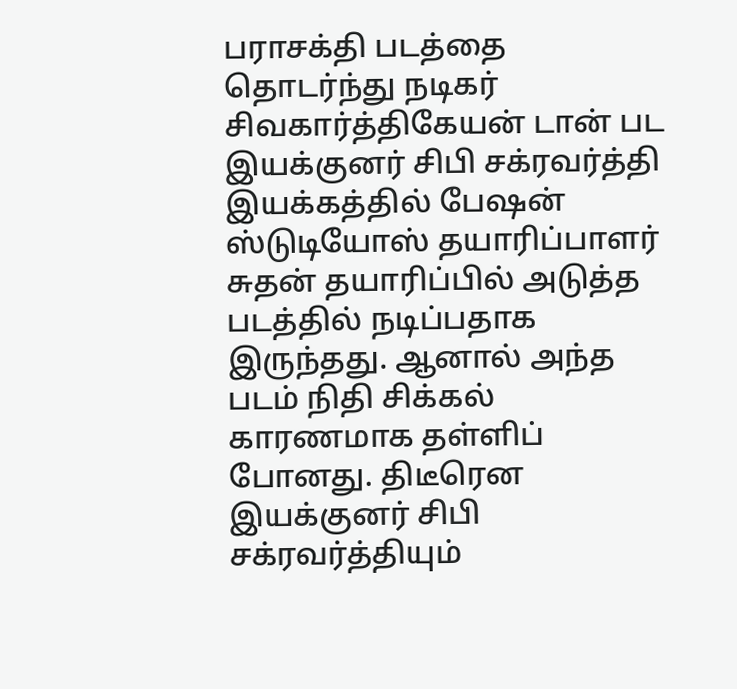பராசக்தி படத்தை தொடர்ந்து நடிகர் சிவகார்த்திகேயன் டான் பட இயக்குனர் சிபி சக்ரவர்த்தி இயக்கத்தில் பேஷன் ஸ்டுடியோஸ் தயாரிப்பாளர் சுதன் தயாரிப்பில் அடுத்த படத்தில் நடிப்பதாக இருந்தது. ஆனால் அந்த படம் நிதி சிக்கல் காரணமாக தள்ளிப் போனது. திடீரென இயக்குனர் சிபி சக்ரவர்த்தியும்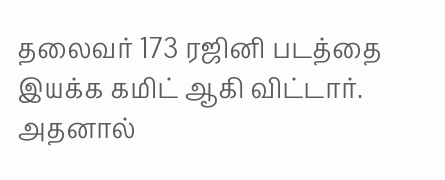தலைவர் 173 ரஜினி படத்தை இயக்க கமிட் ஆகி விட்டார்.
அதனால்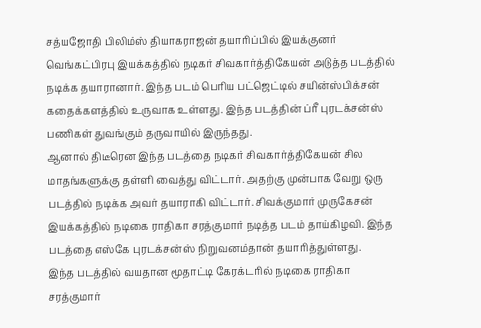சத்யஜோதி பிலிம்ஸ் தியாகராஜன் தயாரிப்பில் இயக்குனர் வெங்கட்பிரபு இயக்கத்தில் நடிகர் சிவகார்த்திகேயன் அடுத்த படத்தில் நடிக்க தயாரானார். இந்த படம் பெரிய பட்ஜெட்டில் சயின்ஸ்பிக்சன் கதைக்களத்தில் உருவாக உள்ளது. இந்த படத்தின் ப்ரீ புரடக்சன்ஸ் பணிகள் துவங்கும் தருவாயில் இருந்தது.
ஆனால் திடீரென இந்த படத்தை நடிகர் சிவகார்த்திகேயன் சில மாதங்களுக்கு தள்ளி வைத்து விட்டார். அதற்கு முன்பாக வேறு ஒரு படத்தில் நடிக்க அவர் தயாராகி விட்டார். சிவக்குமார் முருகேசன் இயக்கத்தில் நடிகை ராதிகா சரத்குமார் நடித்த படம் தாய்கிழவி. இந்த படத்தை எஸ்கே புரடக்சன்ஸ் நிறுவனம்தான் தயாரித்துள்ளது.
இந்த படத்தில் வயதான மூதாட்டி கேரக்டரில் நடிகை ராதிகா சரத்குமார்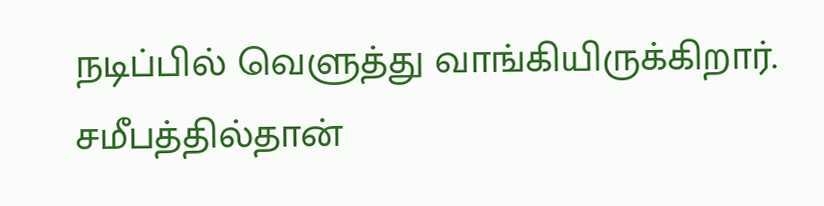நடிப்பில் வெளுத்து வாங்கியிருக்கிறார். சமீபத்தில்தான்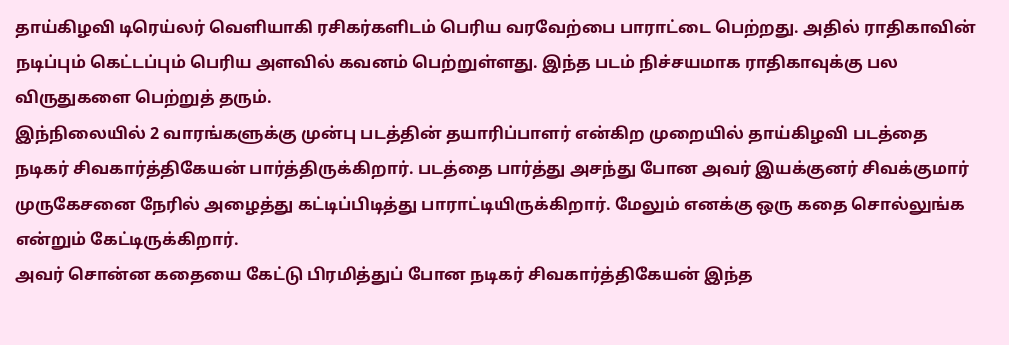தாய்கிழவி டிரெய்லர் வெளியாகி ரசிகர்களிடம் பெரிய வரவேற்பை பாராட்டை பெற்றது. அதில் ராதிகாவின் நடிப்பும் கெட்டப்பும் பெரிய அளவில் கவனம் பெற்றுள்ளது. இந்த படம் நிச்சயமாக ராதிகாவுக்கு பல விருதுகளை பெற்றுத் தரும்.
இந்நிலையில் 2 வாரங்களுக்கு முன்பு படத்தின் தயாரிப்பாளர் என்கிற முறையில் தாய்கிழவி படத்தை நடிகர் சிவகார்த்திகேயன் பார்த்திருக்கிறார். படத்தை பார்த்து அசந்து போன அவர் இயக்குனர் சிவக்குமார் முருகேசனை நேரில் அழைத்து கட்டிப்பிடித்து பாராட்டியிருக்கிறார். மேலும் எனக்கு ஒரு கதை சொல்லுங்க என்றும் கேட்டிருக்கிறார்.
அவர் சொன்ன கதையை கேட்டு பிரமித்துப் போன நடிகர் சிவகார்த்திகேயன் இந்த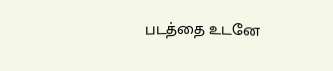படத்தை உடனே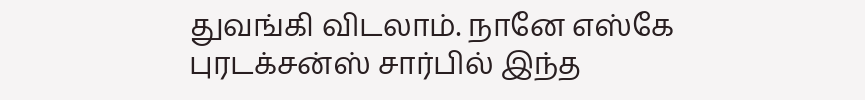துவங்கி விடலாம். நானே எஸ்கே புரடக்சன்ஸ் சார்பில் இந்த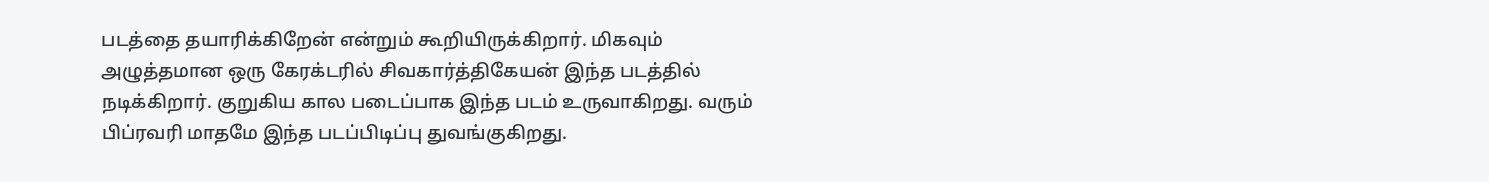படத்தை தயாரிக்கிறேன் என்றும் கூறியிருக்கிறார். மிகவும் அழுத்தமான ஒரு கேரக்டரில் சிவகார்த்திகேயன் இந்த படத்தில் நடிக்கிறார். குறுகிய கால படைப்பாக இந்த படம் உருவாகிறது. வரும் பிப்ரவரி மாதமே இந்த படப்பிடிப்பு துவங்குகிறது.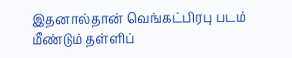இதனால்தான் வெங்கட்பிரபு படம் மீண்டும் தள்ளிப்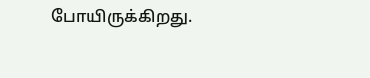போயிருக்கிறது.